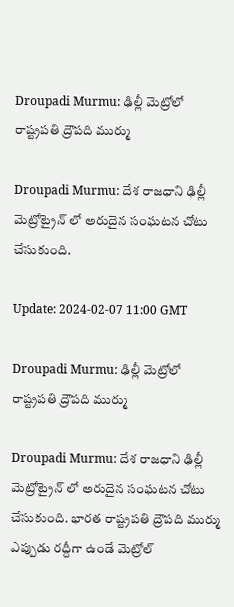Droupadi Murmu: ఢిల్లీ మెట్రోలో రాష్ట్రపతి ద్రౌపది ముర్ము

Droupadi Murmu: దేశ రాజధాని ఢిల్లీ మెట్రోట్రైన్ లో అరుదైన సంఘటన చోటు చేసుకుంది.

Update: 2024-02-07 11:00 GMT

Droupadi Murmu: ఢిల్లీ మెట్రోలో రాష్ట్రపతి ద్రౌపది ముర్ము

Droupadi Murmu: దేశ రాజధాని ఢిల్లీ మెట్రోట్రైన్ లో అరుదైన సంఘటన చోటు చేసుకుంది. భారత రాష్ట్రపతి ద్రౌపది ముర్ము ఎప్పుడు రద్దీగా ఉండే మెట్రోల్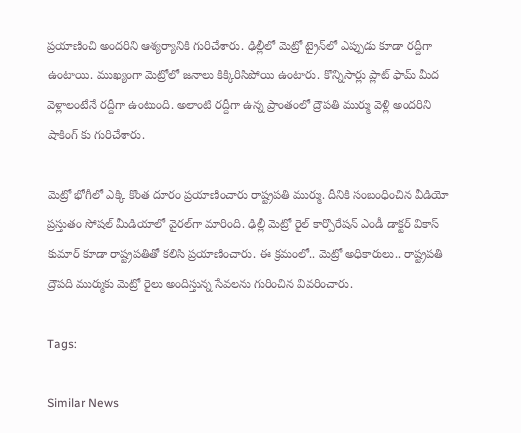ప్రయాణించి అందరిని ఆశ్యర్యానికి గురిచేశారు. ఢిల్లీలో మెట్రో ట్రైన్‌లో ఎప్పుడు కూడా రద్దీగా ఉంటాయి. ముఖ్యంగా మెట్రోలో జనాలు కిక్కిరిసిపోయి ఉంటారు. కొన్నిసార్లు ప్లాట్ ఫామ్ మీద వెళ్లాలంటేనే రద్దీగా ఉంటుంది. అలాంటి రద్దీగా ఉన్న ప్రాంతంలో ద్రౌపతి ముర్ము వెళ్లి అందరిని షాకింగ్ కు గురిచేశారు.

మెట్రో భోగీలో ఎక్కి కొంత దూరం ప్రయాణించారు రాష్ట్రపతి ముర్ము. దీనికి సంబంధించిన వీడియో ప్రస్తుతం సోషల్ మీడియాలో వైరల్‌గా మారింది. ఢిల్లీ మెట్రో రైల్‌ కార్పొరేషన్‌ ఎండీ డాక్టర్‌ వికాస్‌ కుమార్‌ కూడా రాష్ట్రపతితో కలిసి ప్రయాణించారు. ఈ క్రమంలో.. మెట్రో అధికారులు.. రాష్ట్రపతి ద్రౌపది ముర్ముకు మెట్రో రైలు అందిస్తున్న సేవలను గురించిన వివరించారు.

Tags:

Similar News